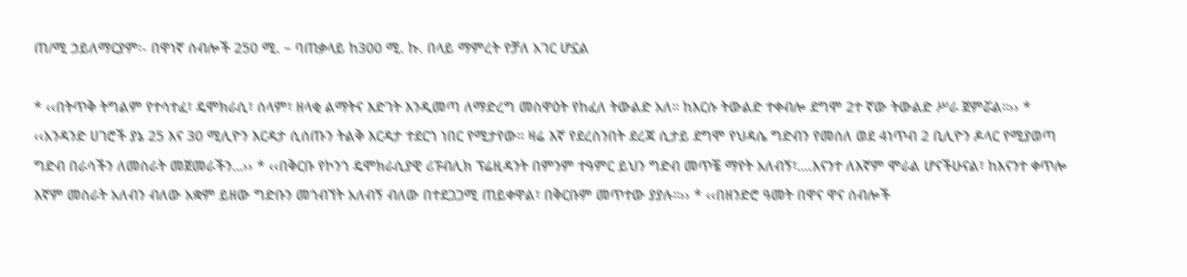ጠ/ሚ ኃይለማርያም፡- በዋነኛ ሰብሎች 250 ሚ. – ባጠቃላይ ከ300 ሚ. ኩ. በላይ ማምረት የቻለ አገር ሆኗል

* ‹‹በትጥቅ ትግልም የተሳተፈ፣ ዴሞክራሲ፣ ሰላም፣ ዘላቂ ልማትና እድገት እንዲመጣ ለማድረግ መስዋዕት የከፈለ ትውልድ አለ። ከእርሱ ትውልድ ተቀብሎ ደግሞ 2ተ ኛው ትውልድ ሥራ ጀምሯል።›› * ‹‹አንዳንድ ሀገሮች ያኔ 25 እና 30 ሚሊዮን እርዳታ ሲሰጡን ትልቅ እርዳታ ተደርጎ ነበር የሚታየው። ዛሬ እኛ የደረስንበት ደረጃ ሲታይ ደግሞ የህዳሴ ግድብን የመሰለ ወደ 4ነጥብ 2 ቢሊዮን ዶላር የሚያወጣ ግድብ በራሳችን ለመስራት መጀመራችን…›› * ‹‹በቅርቡ የኮንጎ ዴሞክራሲያዊ ሪፑብሊክ ፕሬዚዳንት በምንም ተዓምር ይህን ግድብ መጥቼ ማየት አለብኝ፣….እናንተ ለእኛም ሞራል ሆናችሁናል፣ ከእናንተ ቀጥሎ እኛም መስራት አለብን ብለው አቋም ይዘው ግድቡን መጎብኘት አለብኝ ብለው በተደጋጋሚ ጠይቀዋል፣ በቅርቡም መጥተው ያያሉ።›› * ‹‹በዘንድሮ ዓመት በዋና ዋና ሰብሎች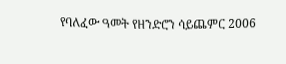የባለፈው ዓመት የዘንድሮን ሳይጨምር 2006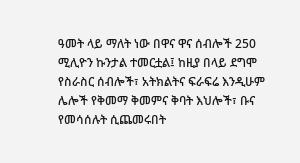ዓመት ላይ ማለት ነው በዋና ዋና ሰብሎች 250 ሚሊዮን ኩንታል ተመርቷል፤ ከዚያ በላይ ደግሞ የስራስር ሰብሎች፣ አትክልትና ፍራፍሬ እንዲሁም ሌሎች የቅመማ ቅመምና ቅባት እህሎች፣ ቡና የመሳሰሉት ሲጨመሩበት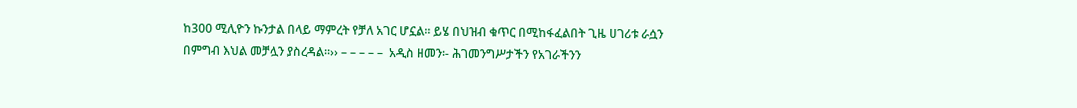ከ300 ሚሊዮን ኩንታል በላይ ማምረት የቻለ አገር ሆኗል። ይሄ በህዝብ ቁጥር በሚከፋፈልበት ጊዜ ሀገሪቱ ራሷን በምግብ እህል መቻሏን ያስረዳል።›› – – – – –  አዲስ ዘመን፡- ሕገመንግሥታችን የአገራችንን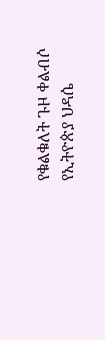የቁልቁለት ጉዞ ቀልብሶ የኢትዮጵያ ህዳሴ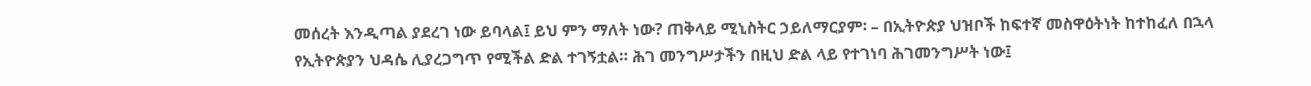መሰረት እንዲጣል ያደረገ ነው ይባላል፤ ይህ ምን ማለት ነው? ጠቅላይ ሚኒስትር ኃይለማርያም፡ – በኢትዮጵያ ህዝቦች ከፍተኛ መስዋዕትነት ከተከፈለ በኋላ የኢትዮጵያን ህዳሴ ሊያረጋግጥ የሚችል ድል ተገኝቷል። ሕገ መንግሥታችን በዚህ ድል ላይ የተገነባ ሕገመንግሥት ነው፤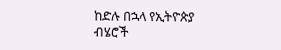ከድሉ በኋላ የኢትዮጵያ ብሄሮች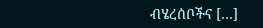ብሄረሰቦችና […]